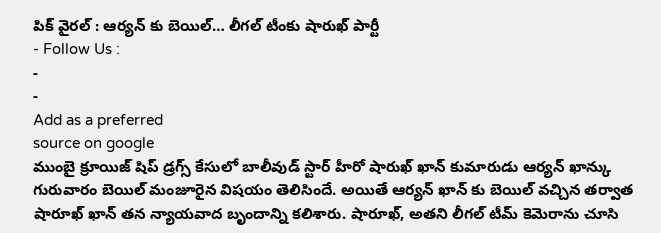పిక్ వైరల్ : ఆర్యన్ కు బెయిల్… లీగల్ టీంకు షారుఖ్ పార్టీ
- Follow Us :
-
-
Add as a preferred
source on google
ముంబై క్రూయిజ్ షిప్ డ్రగ్స్ కేసులో బాలీవుడ్ స్టార్ హీరో షారుఖ్ ఖాన్ కుమారుడు ఆర్యన్ ఖాన్కు గురువారం బెయిల్ మంజూరైన విషయం తెలిసిందే. అయితే ఆర్యన్ ఖాన్ కు బెయిల్ వచ్చిన తర్వాత షారూఖ్ ఖాన్ తన న్యాయవాద బృందాన్ని కలిశారు. షారూఖ్, అతని లీగల్ టీమ్ కెమెరాను చూసి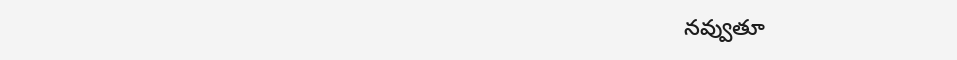నవ్వుతూ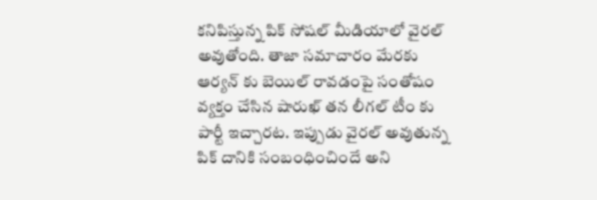కనిపిస్తున్న పిక్ సోషల్ మీడియాలో వైరల్ అవుతోంది. తాజా సమాచారం మేరకు ఆర్యన్ కు బెయిల్ రావడంపై సంతోషం వ్యక్తం చేసిన షారుఖ్ తన లీగల్ టీం కు పార్టీ ఇచ్చారట. ఇప్పుడు వైరల్ అవుతున్న పిక్ దానికి సంబంధించిందే అని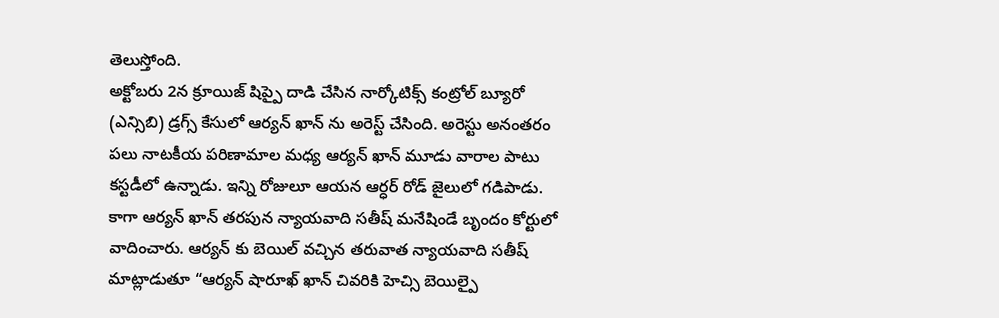తెలుస్తోంది.
అక్టోబరు 2న క్రూయిజ్ షిప్పై దాడి చేసిన నార్కోటిక్స్ కంట్రోల్ బ్యూరో (ఎన్సిబి) డ్రగ్స్ కేసులో ఆర్యన్ ఖాన్ ను అరెస్ట్ చేసింది. అరెస్టు అనంతరం పలు నాటకీయ పరిణామాల మధ్య ఆర్యన్ ఖాన్ మూడు వారాల పాటు కస్టడీలో ఉన్నాడు. ఇన్ని రోజులూ ఆయన ఆర్ధర్ రోడ్ జైలులో గడిపాడు. కాగా ఆర్యన్ ఖాన్ తరపున న్యాయవాది సతీష్ మనేషిండే బృందం కోర్టులో వాదించారు. ఆర్యన్ కు బెయిల్ వచ్చిన తరువాత న్యాయవాది సతీష్ మాట్లాడుతూ “ఆర్యన్ షారూఖ్ ఖాన్ చివరికి హెచ్సి బెయిల్పై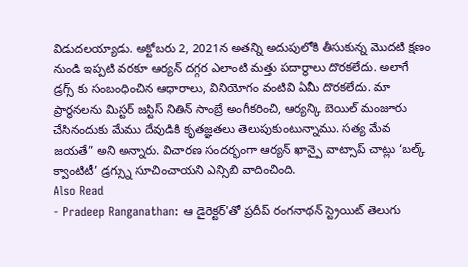విడుదలయ్యాడు. అక్టోబరు 2, 2021న అతన్ని అదుపులోకి తీసుకున్న మొదటి క్షణం నుండి ఇప్పటి వరకూ ఆర్యన్ దగ్గర ఎలాంటి మత్తు పదార్థాలు దొరకలేదు. అలాగే డ్రగ్స్ కు సంబంధించిన ఆధారాలు, వినియోగం వంటివి ఏమీ దొరకలేదు. మా ప్రార్థనలను మిస్టర్ జస్టిస్ నితిన్ సాంబ్రే అంగీకరించి, ఆర్యన్కి బెయిల్ మంజూరు చేసినందుకు మేము దేవుడికి కృతజ్ఞతలు తెలుపుకుంటున్నాము. సత్య మేవ జయతే” అని అన్నారు. విచారణ సందర్భంగా ఆర్యన్ ఖాన్పై వాట్సాప్ చాట్లు ‘బల్క్ క్వాంటిటీ’ డ్రగ్స్ను సూచించాయని ఎన్సిబి వాదించింది.
Also Read
- Pradeep Ranganathan: ఆ డైరెక్టర్'తో ప్రదీప్ రంగనాథన్ స్ట్రెయిట్ తెలుగు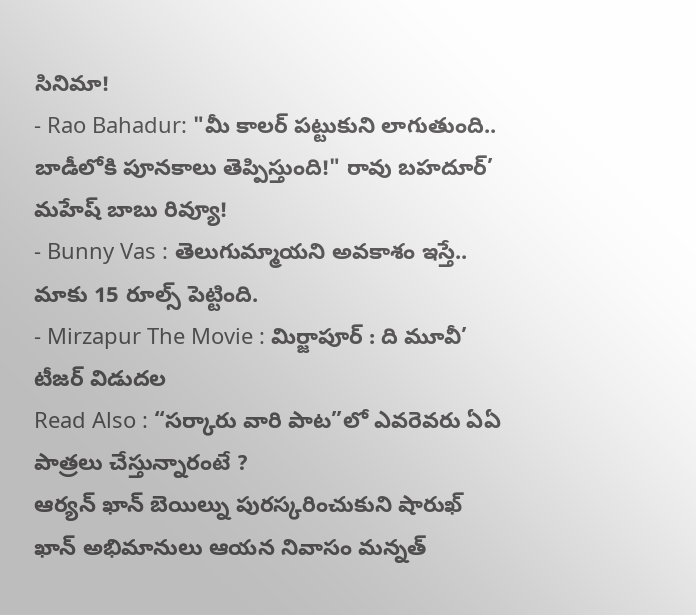సినిమా!
- Rao Bahadur: "మీ కాలర్ పట్టుకుని లాగుతుంది.. బాడీలోకి పూనకాలు తెప్పిస్తుంది!" రావు బహదూర్’ మహేష్ బాబు రివ్యూ!
- Bunny Vas : తెలుగుమ్మాయని అవకాశం ఇస్తే.. మాకు 15 రూల్స్ పెట్టింది.
- Mirzapur The Movie : మిర్జాపూర్ : ది మూవీ’ టీజర్ విడుదల
Read Also : “సర్కారు వారి పాట”లో ఎవరెవరు ఏఏ పాత్రలు చేస్తున్నారంటే ?
ఆర్యన్ ఖాన్ బెయిల్ను పురస్కరించుకుని షారుఖ్ ఖాన్ అభిమానులు ఆయన నివాసం మన్నత్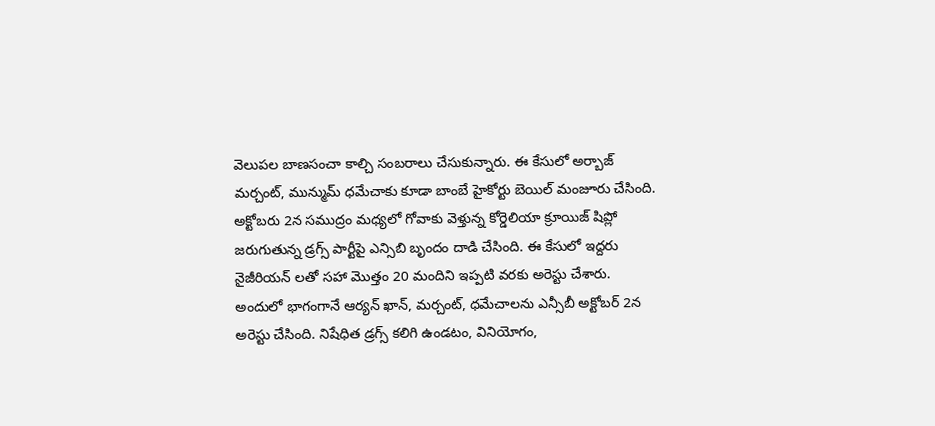వెలుపల బాణసంచా కాల్చి సంబరాలు చేసుకున్నారు. ఈ కేసులో అర్బాజ్ మర్చంట్, మున్ముమ్ ధమేచాకు కూడా బాంబే హైకోర్టు బెయిల్ మంజూరు చేసింది.
అక్టోబరు 2న సముద్రం మధ్యలో గోవాకు వెళ్తున్న కోర్డెలియా క్రూయిజ్ షిప్లో జరుగుతున్న డ్రగ్స్ పార్టీపై ఎన్సిబి బృందం దాడి చేసింది. ఈ కేసులో ఇద్దరు నైజీరియన్ లతో సహా మొత్తం 20 మందిని ఇప్పటి వరకు అరెస్టు చేశారు. అందులో భాగంగానే ఆర్యన్ ఖాన్, మర్చంట్, ధమేచాలను ఎన్సీబీ అక్టోబర్ 2న అరెస్టు చేసింది. నిషేధిత డ్రగ్స్ కలిగి ఉండటం, వినియోగం,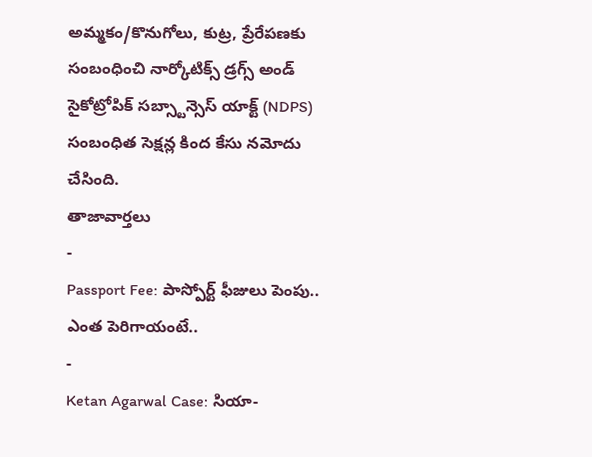అమ్మకం/కొనుగోలు, కుట్ర, ప్రేరేపణకు సంబంధించి నార్కోటిక్స్ డ్రగ్స్ అండ్ సైకోట్రోపిక్ సబ్స్టాన్సెస్ యాక్ట్ (NDPS) సంబంధిత సెక్షన్ల కింద కేసు నమోదు చేసింది.
తాజావార్తలు
-
Passport Fee: పాస్పోర్ట్ ఫీజులు పెంపు.. ఎంత పెరిగాయంటే..
-
Ketan Agarwal Case: సియా-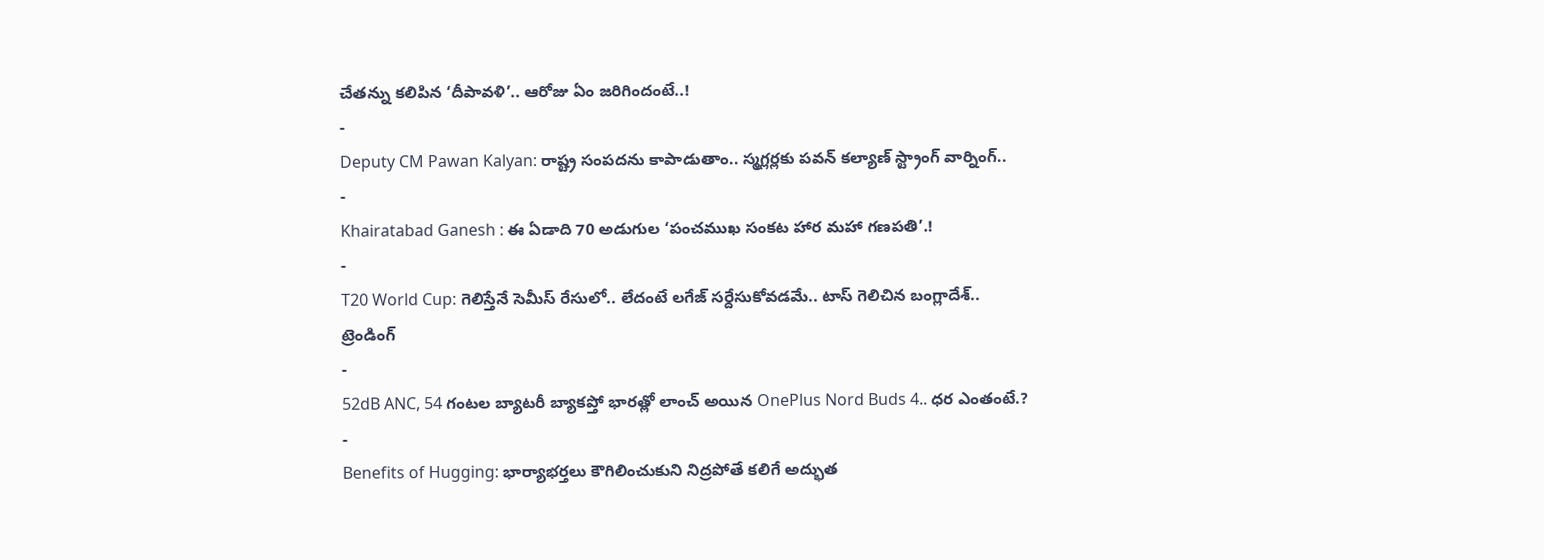చేతన్ను కలిపిన ‘దీపావళి’.. ఆరోజు ఏం జరిగిందంటే..!
-
Deputy CM Pawan Kalyan: రాష్ట్ర సంపదను కాపాడుతాం.. స్మగ్లర్లకు పవన్ కల్యాణ్ స్ట్రాంగ్ వార్నింగ్..
-
Khairatabad Ganesh : ఈ ఏడాది 70 అడుగుల ‘పంచముఖ సంకట హార మహా గణపతి’.!
-
T20 World Cup: గెలిస్తేనే సెమీస్ రేసులో.. లేదంటే లగేజ్ సర్దేసుకోవడమే.. టాస్ గెలిచిన బంగ్లాదేశ్..
ట్రెండింగ్
-
52dB ANC, 54 గంటల బ్యాటరీ బ్యాకప్తో భారత్లో లాంచ్ అయిన OnePlus Nord Buds 4.. ధర ఎంతంటే.?
-
Benefits of Hugging: భార్యాభర్తలు కౌగిలించుకుని నిద్రపోతే కలిగే అద్భుత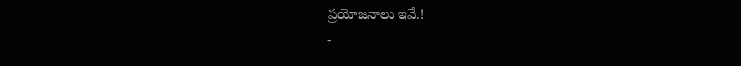ప్రయోజనాలు ఇవే.!
-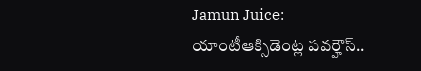Jamun Juice: యాంటీఆక్సిడెంట్ల పవర్హౌస్..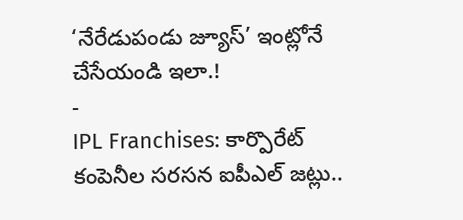‘నేరేడుపండు జ్యూస్’ ఇంట్లోనే చేసేయండి ఇలా.!
-
IPL Franchises: కార్పొరేట్ కంపెనీల సరసన ఐపీఎల్ జట్లు..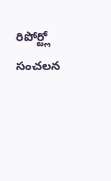రిపోర్ట్లో సంచలన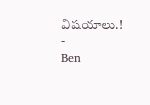విషయాలు.!
-
Ben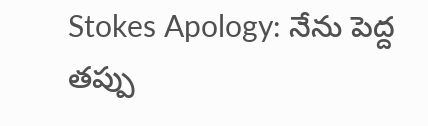Stokes Apology: నేను పెద్ద తప్పు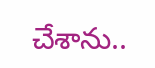చేశాను..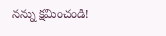నన్ను క్షమించండి!